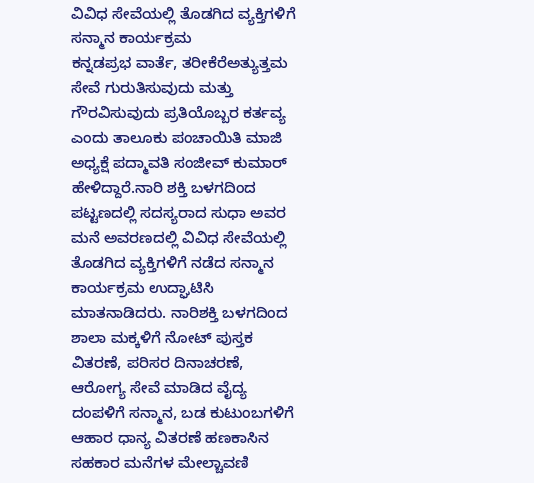ವಿವಿಧ ಸೇವೆಯಲ್ಲಿ ತೊಡಗಿದ ವ್ಯಕ್ತಿಗಳಿಗೆ ಸನ್ಮಾನ ಕಾರ್ಯಕ್ರಮ
ಕನ್ನಡಪ್ರಭ ವಾರ್ತೆ, ತರೀಕೆರೆಅತ್ಯುತ್ತಮ ಸೇವೆ ಗುರುತಿಸುವುದು ಮತ್ತು ಗೌರವಿಸುವುದು ಪ್ರತಿಯೊಬ್ಬರ ಕರ್ತವ್ಯ ಎಂದು ತಾಲೂಕು ಪಂಚಾಯಿತಿ ಮಾಜಿ ಅಧ್ಯಕ್ಷೆ ಪದ್ಮಾವತಿ ಸಂಜೀವ್ ಕುಮಾರ್ ಹೇಳಿದ್ದಾರೆ.ನಾರಿ ಶಕ್ತಿ ಬಳಗದಿಂದ ಪಟ್ಟಣದಲ್ಲಿ ಸದಸ್ಯರಾದ ಸುಧಾ ಅವರ ಮನೆ ಅವರಣದಲ್ಲಿ ವಿವಿಧ ಸೇವೆಯಲ್ಲಿ ತೊಡಗಿದ ವ್ಯಕ್ತಿಗಳಿಗೆ ನಡೆದ ಸನ್ಮಾನ ಕಾರ್ಯಕ್ರಮ ಉದ್ಘಾಟಿಸಿ ಮಾತನಾಡಿದರು. ನಾರಿಶಕ್ತಿ ಬಳಗದಿಂದ ಶಾಲಾ ಮಕ್ಕಳಿಗೆ ನೋಟ್ ಪುಸ್ತಕ ವಿತರಣೆ, ಪರಿಸರ ದಿನಾಚರಣೆ, ಆರೋಗ್ಯ ಸೇವೆ ಮಾಡಿದ ವೈದ್ಯ ದಂಪಳಿಗೆ ಸನ್ಮಾನ, ಬಡ ಕುಟುಂಬಗಳಿಗೆ ಆಹಾರ ಧಾನ್ಯ ವಿತರಣೆ ಹಣಕಾಸಿನ ಸಹಕಾರ ಮನೆಗಳ ಮೇಲ್ಚಾವಣಿ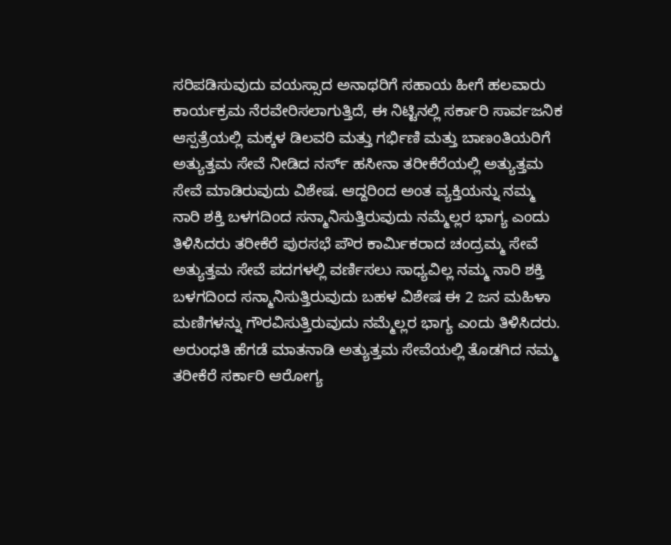ಸರಿಪಡಿಸುವುದು ವಯಸ್ಸಾದ ಅನಾಥರಿಗೆ ಸಹಾಯ ಹೀಗೆ ಹಲವಾರು ಕಾರ್ಯಕ್ರಮ ನೆರವೇರಿಸಲಾಗುತ್ತಿದೆ, ಈ ನಿಟ್ಟಿನಲ್ಲಿ ಸರ್ಕಾರಿ ಸಾರ್ವಜನಿಕ ಆಸ್ಪತ್ರೆಯಲ್ಲಿ ಮಕ್ಕಳ ಡಿಲವರಿ ಮತ್ತು ಗರ್ಭಿಣಿ ಮತ್ತು ಬಾಣಂತಿಯರಿಗೆ ಅತ್ಯುತ್ತಮ ಸೇವೆ ನೀಡಿದ ನರ್ಸ್ ಹಸೀನಾ ತರೀಕೆರೆಯಲ್ಲಿ ಅತ್ಯುತ್ತಮ ಸೇವೆ ಮಾಡಿರುವುದು ವಿಶೇಷ. ಆದ್ದರಿಂದ ಅಂತ ವ್ಯಕ್ತಿಯನ್ನು ನಮ್ಮ ನಾರಿ ಶಕ್ತಿ ಬಳಗದಿಂದ ಸನ್ಮಾನಿಸುತ್ತಿರುವುದು ನಮ್ಮೆಲ್ಲರ ಭಾಗ್ಯ ಎಂದು ತಿಳಿಸಿದರು ತರೀಕೆರೆ ಪುರಸಭೆ ಪೌರ ಕಾರ್ಮಿಕರಾದ ಚಂದ್ರಮ್ಮ ಸೇವೆ ಅತ್ಯುತ್ತಮ ಸೇವೆ ಪದಗಳಲ್ಲಿ ವರ್ಣಿಸಲು ಸಾಧ್ಯವಿಲ್ಲ ನಮ್ಮ ನಾರಿ ಶಕ್ತಿ ಬಳಗದಿಂದ ಸನ್ಮಾನಿಸುತ್ತಿರುವುದು ಬಹಳ ವಿಶೇಷ ಈ 2 ಜನ ಮಹಿಳಾ ಮಣಿಗಳನ್ನು ಗೌರವಿಸುತ್ತಿರುವುದು ನಮ್ಮೆಲ್ಲರ ಭಾಗ್ಯ ಎಂದು ತಿಳಿಸಿದರು. ಅರುಂಧತಿ ಹೆಗಡೆ ಮಾತನಾಡಿ ಅತ್ಯುತ್ತಮ ಸೇವೆಯಲ್ಲಿ ತೊಡಗಿದ ನಮ್ಮ ತರೀಕೆರೆ ಸರ್ಕಾರಿ ಆರೋಗ್ಯ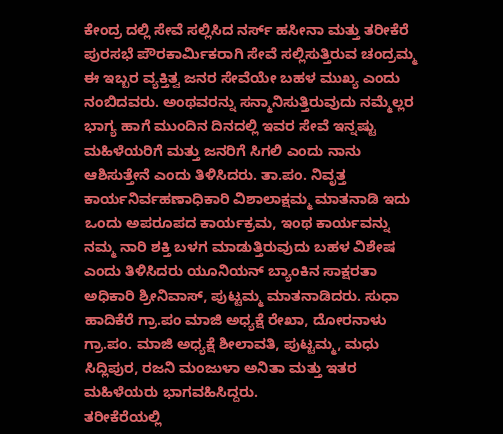ಕೇಂದ್ರ ದಲ್ಲಿ ಸೇವೆ ಸಲ್ಲಿಸಿದ ನರ್ಸ್ ಹಸೀನಾ ಮತ್ತು ತರೀಕೆರೆ ಪುರಸಭೆ ಪೌರಕಾರ್ಮಿಕರಾಗಿ ಸೇವೆ ಸಲ್ಲಿಸುತ್ತಿರುವ ಚಂದ್ರಮ್ಮ ಈ ಇಬ್ಬರ ವ್ಯಕ್ತಿತ್ವ ಜನರ ಸೇವೆಯೇ ಬಹಳ ಮುಖ್ಯ ಎಂದು ನಂಬಿದವರು. ಅಂಥವರನ್ನು ಸನ್ಮಾನಿಸುತ್ತಿರುವುದು ನಮ್ಮೆಲ್ಲರ ಭಾಗ್ಯ ಹಾಗೆ ಮುಂದಿನ ದಿನದಲ್ಲಿ ಇವರ ಸೇವೆ ಇನ್ನಷ್ಟು ಮಹಿಳೆಯರಿಗೆ ಮತ್ತು ಜನರಿಗೆ ಸಿಗಲಿ ಎಂದು ನಾನು ಆಶಿಸುತ್ತೇನೆ ಎಂದು ತಿಳಿಸಿದರು. ತಾ.ಪಂ. ನಿವೃತ್ತ ಕಾರ್ಯನಿರ್ವಹಣಾಧಿಕಾರಿ ವಿಶಾಲಾಕ್ಷಮ್ಮ ಮಾತನಾಡಿ ಇದು ಒಂದು ಅಪರೂಪದ ಕಾರ್ಯಕ್ರಮ, ಇಂಥ ಕಾರ್ಯವನ್ನು ನಮ್ಮ ನಾರಿ ಶಕ್ತಿ ಬಳಗ ಮಾಡುತ್ತಿರುವುದು ಬಹಳ ವಿಶೇಷ ಎಂದು ತಿಳಿಸಿದರು ಯೂನಿಯನ್ ಬ್ಯಾಂಕಿನ ಸಾಕ್ಷರತಾ ಅಧಿಕಾರಿ ಶ್ರೀನಿವಾಸ್, ಪುಟ್ಟಮ್ಮ ಮಾತನಾಡಿದರು. ಸುಧಾ ಹಾದಿಕೆರೆ ಗ್ರಾ.ಪಂ ಮಾಜಿ ಅಧ್ಯಕ್ಷೆ ರೇಖಾ, ದೋರನಾಳು ಗ್ರಾ.ಪಂ. ಮಾಜಿ ಅಧ್ಯಕ್ಷೆ ಶೀಲಾವತಿ, ಪುಟ್ಟಮ್ಮ, ಮಧು ಸಿದ್ಲಿಪುರ, ರಜನಿ ಮಂಜುಳಾ ಅನಿತಾ ಮತ್ತು ಇತರ ಮಹಿಳೆಯರು ಭಾಗವಹಿಸಿದ್ದರು.
ತರೀಕೆರೆಯಲ್ಲಿ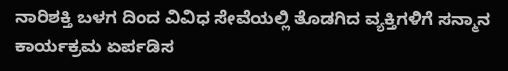ನಾರಿಶಕ್ತಿ ಬಳಗ ದಿಂದ ವಿವಿಧ ಸೇವೆಯಲ್ಲಿ ತೊಡಗಿದ ವ್ಯಕ್ತಿಗಳಿಗೆ ಸನ್ಮಾನ ಕಾರ್ಯಕ್ರಮ ಏರ್ಪಡಿಸ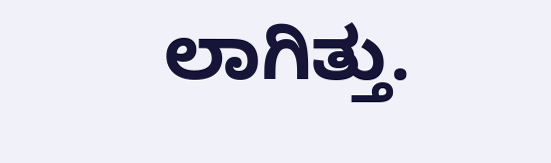ಲಾಗಿತ್ತು.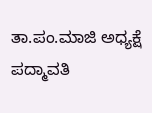ತಾ.ಪಂ.ಮಾಜಿ ಅಧ್ಯಕ್ಷೆ ಪದ್ಮಾವತಿ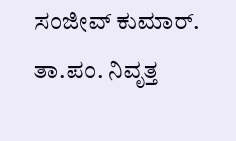ಸಂಜೀವ್ ಕುಮಾರ್. ತಾ.ಪಂ. ನಿವೃತ್ತ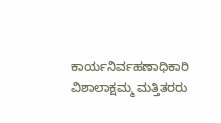ಕಾರ್ಯನಿರ್ವಹಣಾಧಿಕಾರಿ ವಿಶಾಲಾಕ್ಷಮ್ಮ ಮತ್ತಿತರರು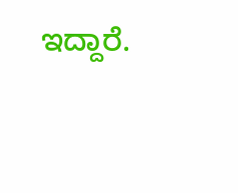ಇದ್ದಾರೆ.